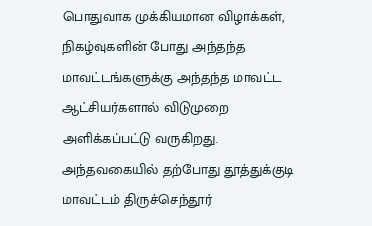பொதுவாக முக்கியமான விழாக்கள், நிகழ்வுகளின் போது அந்தந்த மாவட்டங்களுக்கு அந்தந்த மாவட்ட ஆட்சியர்களால் விடுமுறை அளிக்கப்பட்டு வருகிறது. அந்தவகையில் தற்போது தூத்துக்குடி மாவட்டம் திருச்செந்தூர்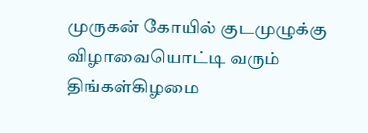முருகன் கோயில் குடமுழுக்கு விழாவையொட்டி வரும் திங்கள்கிழமை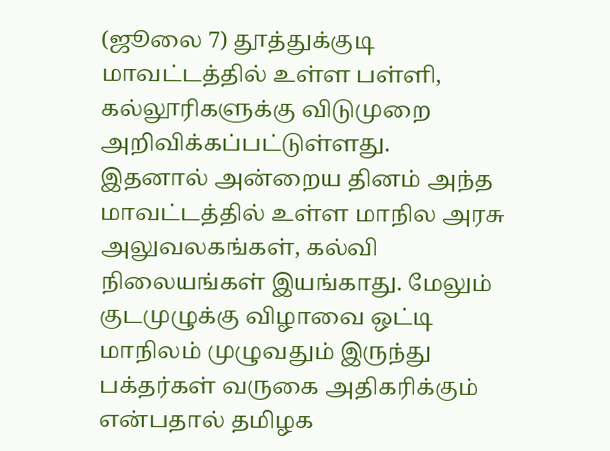(ஜூலை 7) தூத்துக்குடி மாவட்டத்தில் உள்ள பள்ளி, கல்லூரிகளுக்கு விடுமுறை அறிவிக்கப்பட்டுள்ளது.
இதனால் அன்றைய தினம் அந்த மாவட்டத்தில் உள்ள மாநில அரசு அலுவலகங்கள், கல்வி நிலையங்கள் இயங்காது. மேலும் குடமுழுக்கு விழாவை ஒட்டி மாநிலம் முழுவதும் இருந்து பக்தர்கள் வருகை அதிகரிக்கும் என்பதால் தமிழக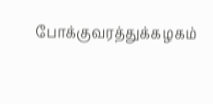போக்குவரத்துக்கழகம்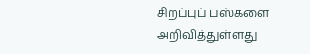சிறப்புப் பஸ்களை அறிவித்துள்ளது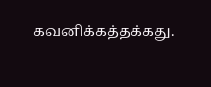கவனிக்கத்தக்கது.